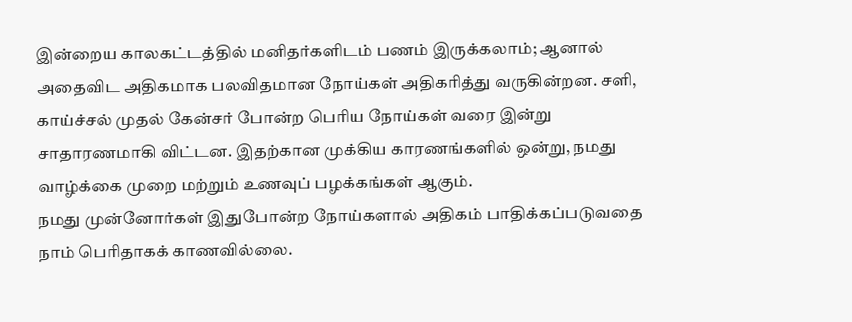இன்றைய காலகட்டத்தில் மனிதர்களிடம் பணம் இருக்கலாம்; ஆனால் அதைவிட அதிகமாக பலவிதமான நோய்கள் அதிகரித்து வருகின்றன. சளி, காய்ச்சல் முதல் கேன்சர் போன்ற பெரிய நோய்கள் வரை இன்று சாதாரணமாகி விட்டன. இதற்கான முக்கிய காரணங்களில் ஒன்று, நமது வாழ்க்கை முறை மற்றும் உணவுப் பழக்கங்கள் ஆகும்.
நமது முன்னோர்கள் இதுபோன்ற நோய்களால் அதிகம் பாதிக்கப்படுவதை நாம் பெரிதாகக் காணவில்லை.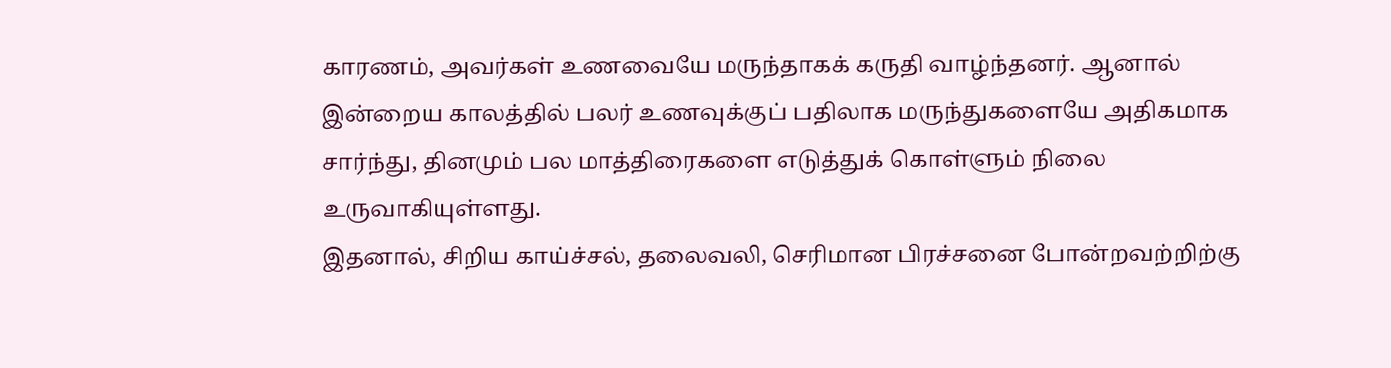காரணம், அவர்கள் உணவையே மருந்தாகக் கருதி வாழ்ந்தனர். ஆனால் இன்றைய காலத்தில் பலர் உணவுக்குப் பதிலாக மருந்துகளையே அதிகமாக சார்ந்து, தினமும் பல மாத்திரைகளை எடுத்துக் கொள்ளும் நிலை உருவாகியுள்ளது.
இதனால், சிறிய காய்ச்சல், தலைவலி, செரிமான பிரச்சனை போன்றவற்றிற்கு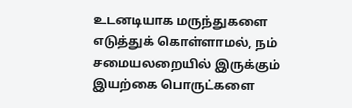உடனடியாக மருந்துகளை எடுத்துக் கொள்ளாமல், நம் சமையலறையில் இருக்கும் இயற்கை பொருட்களை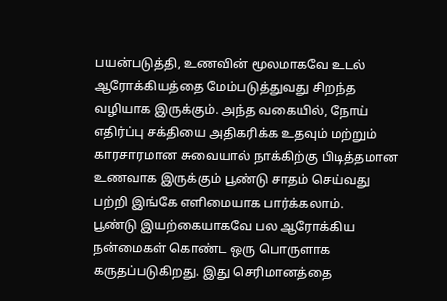பயன்படுத்தி, உணவின் மூலமாகவே உடல் ஆரோக்கியத்தை மேம்படுத்துவது சிறந்த வழியாக இருக்கும். அந்த வகையில், நோய் எதிர்ப்பு சக்தியை அதிகரிக்க உதவும் மற்றும் காரசாரமான சுவையால் நாக்கிற்கு பிடித்தமான உணவாக இருக்கும் பூண்டு சாதம் செய்வது பற்றி இங்கே எளிமையாக பார்க்கலாம்.
பூண்டு இயற்கையாகவே பல ஆரோக்கிய நன்மைகள் கொண்ட ஒரு பொருளாக கருதப்படுகிறது. இது செரிமானத்தை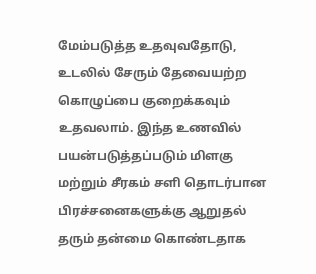மேம்படுத்த உதவுவதோடு, உடலில் சேரும் தேவையற்ற கொழுப்பை குறைக்கவும் உதவலாம். இந்த உணவில் பயன்படுத்தப்படும் மிளகு மற்றும் சீரகம் சளி தொடர்பான பிரச்சனைகளுக்கு ஆறுதல் தரும் தன்மை கொண்டதாக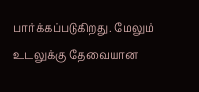பார்க்கப்படுகிறது. மேலும் உடலுக்கு தேவையான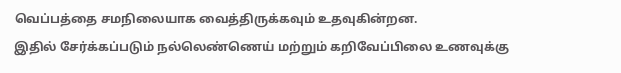வெப்பத்தை சமநிலையாக வைத்திருக்கவும் உதவுகின்றன.
இதில் சேர்க்கப்படும் நல்லெண்ணெய் மற்றும் கறிவேப்பிலை உணவுக்கு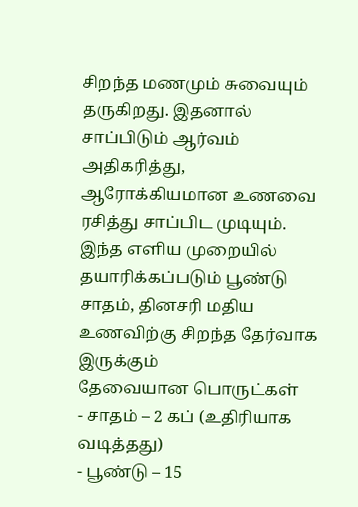சிறந்த மணமும் சுவையும் தருகிறது. இதனால் சாப்பிடும் ஆர்வம் அதிகரித்து, ஆரோக்கியமான உணவை ரசித்து சாப்பிட முடியும். இந்த எளிய முறையில் தயாரிக்கப்படும் பூண்டு சாதம், தினசரி மதிய உணவிற்கு சிறந்த தேர்வாக இருக்கும்
தேவையான பொருட்கள்
- சாதம் – 2 கப் (உதிரியாக வடித்தது)
- பூண்டு – 15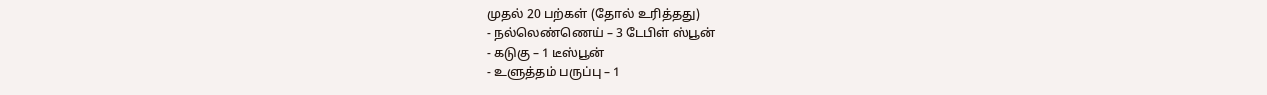முதல் 20 பற்கள் (தோல் உரித்தது)
- நல்லெண்ணெய் – 3 டேபிள் ஸ்பூன்
- கடுகு – 1 டீஸ்பூன்
- உளுத்தம் பருப்பு – 1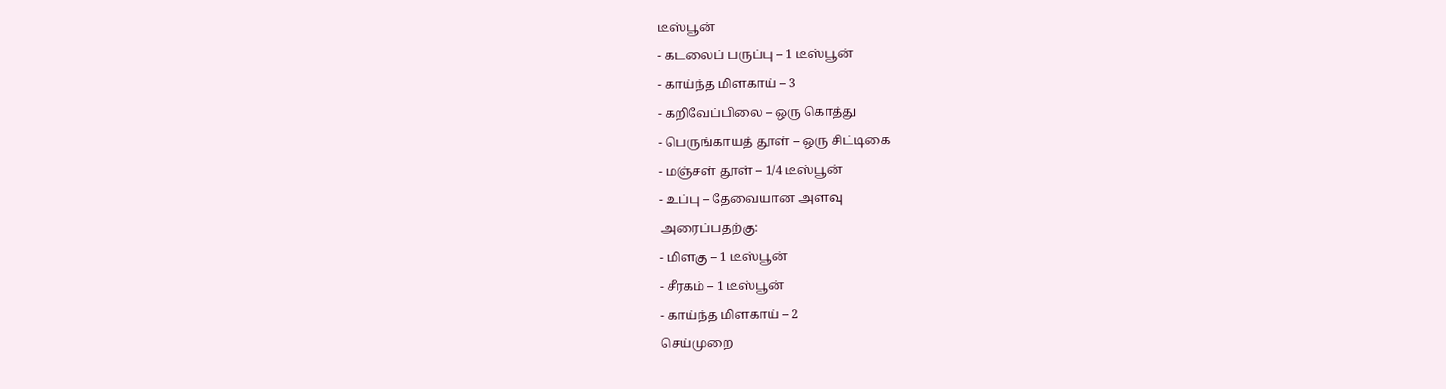டீஸ்பூன்
- கடலைப் பருப்பு – 1 டீஸ்பூன்
- காய்ந்த மிளகாய் – 3
- கறிவேப்பிலை – ஒரு கொத்து
- பெருங்காயத் தூள் – ஒரு சிட்டிகை
- மஞ்சள் தூள் – 1/4 டீஸ்பூன்
- உப்பு – தேவையான அளவு
அரைப்பதற்கு:
- மிளகு – 1 டீஸ்பூன்
- சீரகம் – 1 டீஸ்பூன்
- காய்ந்த மிளகாய் – 2
செய்முறை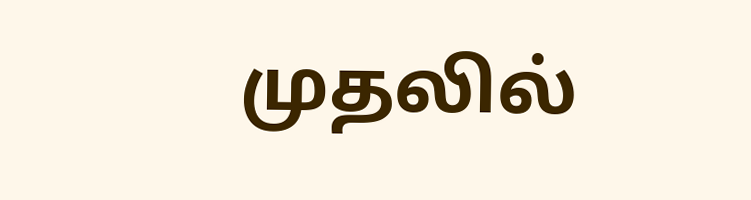முதலில்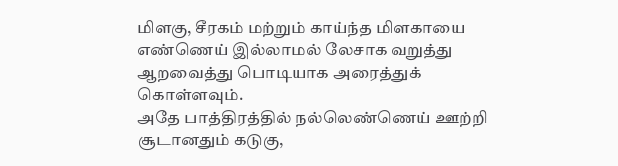மிளகு, சீரகம் மற்றும் காய்ந்த மிளகாயை எண்ணெய் இல்லாமல் லேசாக வறுத்து ஆறவைத்து பொடியாக அரைத்துக் கொள்ளவும்.
அதே பாத்திரத்தில் நல்லெண்ணெய் ஊற்றி சூடானதும் கடுகு,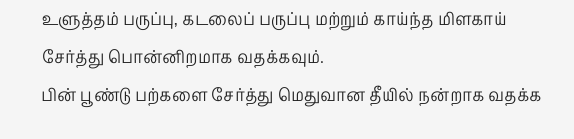உளுத்தம் பருப்பு, கடலைப் பருப்பு மற்றும் காய்ந்த மிளகாய் சேர்த்து பொன்னிறமாக வதக்கவும்.
பின் பூண்டு பற்களை சேர்த்து மெதுவான தீயில் நன்றாக வதக்க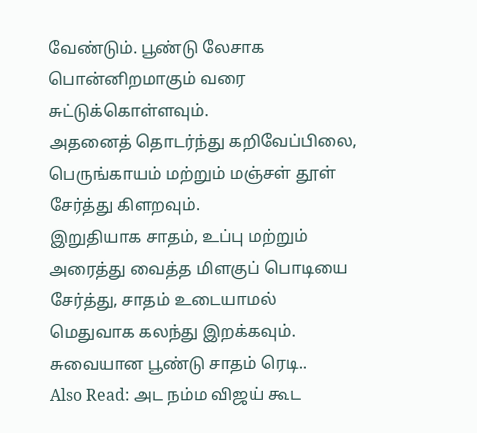வேண்டும். பூண்டு லேசாக பொன்னிறமாகும் வரை சுட்டுக்கொள்ளவும்.
அதனைத் தொடர்ந்து கறிவேப்பிலை, பெருங்காயம் மற்றும் மஞ்சள் தூள் சேர்த்து கிளறவும்.
இறுதியாக சாதம், உப்பு மற்றும் அரைத்து வைத்த மிளகுப் பொடியை சேர்த்து, சாதம் உடையாமல் மெதுவாக கலந்து இறக்கவும். சுவையான பூண்டு சாதம் ரெடி..
Also Read: அட நம்ம விஜய் கூட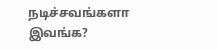நடிச்சவங்களா இவங்க?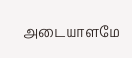அடையாளமே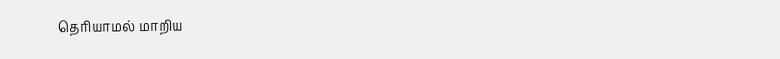தெரியாமல் மாறிய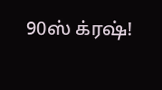90ஸ் க்ரஷ்!